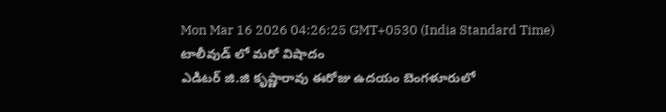Mon Mar 16 2026 04:26:25 GMT+0530 (India Standard Time)
టాలీవుడ్ లో మరో విషాదం
ఎడిటర్ జి.జి కృష్ణారావు ఈరోజు ఉదయం బెంగళూరులో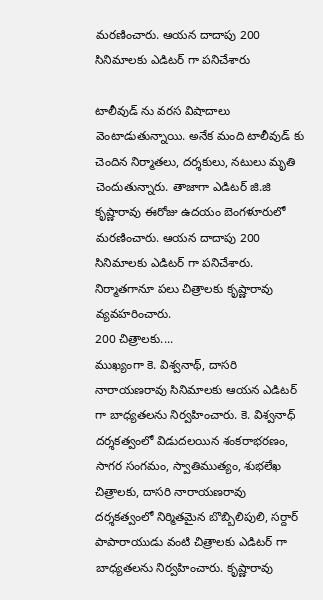మరణించారు. ఆయన దాదాపు 200 సినిమాలకు ఎడిటర్ గా పనిచేశారు

టాలీవుడ్ ను వరస విషాదాలు వెంటాడుతున్నాయి. అనేక మంది టాలీవుడ్ కు చెందిన నిర్మాతలు, దర్శకులు, నటులు మృతి చెందుతున్నారు. తాజాగా ఎడిటర్ జి.జి కృష్ణారావు ఈరోజు ఉదయం బెంగళూరులో మరణించారు. ఆయన దాదాపు 200 సినిమాలకు ఎడిటర్ గా పనిచేశారు. నిర్మాతగానూ పలు చిత్రాలకు కృష్ణారావు వ్యవహరించారు.
200 చిత్రాలకు....
ముఖ్యంగా కె. విశ్వనాథ్, దాసరి నారాయణరావు సినిమాలకు ఆయన ఎడిటర్ గా బాధ్యతలను నిర్వహించారు. కె. విశ్వనాధ్ దర్శకత్వంలో విడుదలయిన శంకరాభరణం, సాగర సంగమం, స్వాతిముత్యం, శుభలేఖ చిత్రాలకు, దాసరి నారాయణరావు దర్శకత్వంలో నిర్మితమైన బొబ్బిలిపులి, సర్దార్ పాపారాయుడు వంటి చిత్రాలకు ఎడిటర్ గా బాధ్యతలను నిర్వహించారు. కృష్ణారావు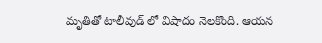మృతితో టాలీవుడ్ లో విషాదం నెలకొంది. ఆయన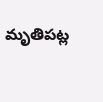మృతిపట్ల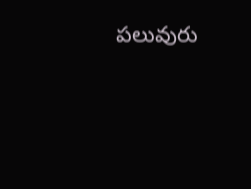పలువురు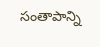సంతాపాన్ని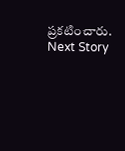ప్రకటించారు.
Next Story